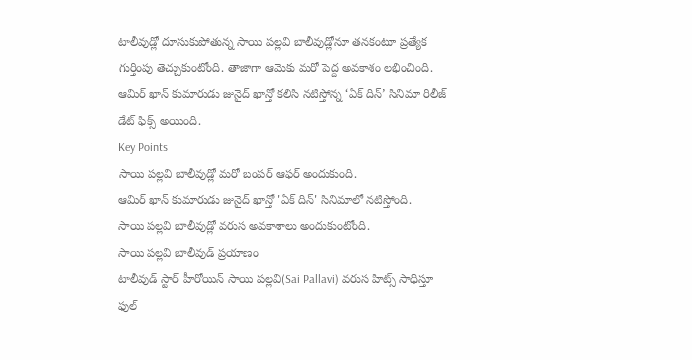టాలీవుడ్లో దూసుకుపోతున్న సాయి పల్లవి బాలీవుడ్లోనూ తనకంటూ ప్రత్యేక గుర్తింపు తెచ్చుకుంటోంది. తాజాగా ఆమెకు మరో పెద్ద అవకాశం లభించింది. ఆమిర్ ఖాన్ కుమారుడు జునైద్ ఖాన్తో కలిసి నటిస్తోన్న ‘ఏక్ దిన్’ సినిమా రిలీజ్ డేట్ ఫిక్స్ అయింది.
Key Points
సాయి పల్లవి బాలీవుడ్లో మరో బంపర్ ఆఫర్ అందుకుంది.
ఆమిర్ ఖాన్ కుమారుడు జునైద్ ఖాన్తో 'ఏక్ దిన్' సినిమాలో నటిస్తోంది.
సాయి పల్లవి బాలీవుడ్లో వరుస అవకాశాలు అందుకుంటోంది.
సాయి పల్లవి బాలీవుడ్ ప్రయాణం
టాలీవుడ్ స్టార్ హీరోయిన్ సాయి పల్లవి(Sai Pallavi) వరుస హిట్స్ సాధిస్తూ ఫుల్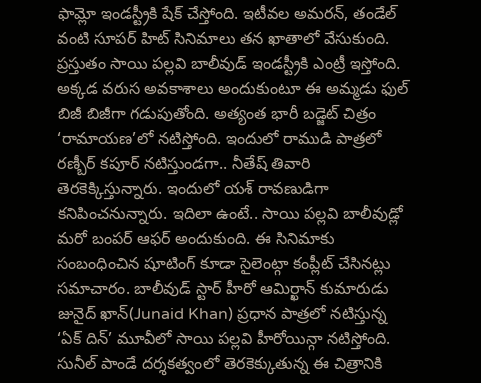ఫామ్లో ఇండస్ట్రీకి షేక్ చేస్తోంది. ఇటీవల అమరన్, తండేల్ వంటి సూపర్ హిట్ సినిమాలు తన ఖాతాలో వేసుకుంది. ప్రస్తుతం సాయి పల్లవి బాలీవుడ్ ఇండస్ట్రీకి ఎంట్రీ ఇస్తోంది. అక్కడ వరుస అవకాశాలు అందుకుంటూ ఈ అమ్మడు ఫుల్ బిజీ బిజీగా గడుపుతోంది. అత్యంత భారీ బడ్జెట్ చిత్రం ‘రామాయణ’లో నటిస్తోంది. ఇందులో రాముడి పాత్రలో రణ్బీర్ కపూర్ నటిస్తుండగా.. నీతేష్ తివారి తెరకెక్కిస్తున్నారు. ఇందులో యశ్ రావణుడిగా కనిపించనున్నారు. ఇదిలా ఉంటే.. సాయి పల్లవి బాలీవుడ్లో మరో బంపర్ ఆఫర్ అందుకుంది. ఈ సినిమాకు సంబంధించిన షూటింగ్ కూడా సైలెంట్గా కంప్లీట్ చేసినట్లు సమాచారం. బాలీవుడ్ స్టార్ హీరో ఆమిర్ఖాన్ కుమారుడు జునైద్ ఖాన్(Junaid Khan) ప్రధాన పాత్రలో నటిస్తున్న ‘ఏక్ దిన్’ మూవీలో సాయి పల్లవి హీరోయిన్గా నటిస్తోంది.
సునీల్ పాండే దర్శకత్వంలో తెరకెక్కుతున్న ఈ చిత్రానికి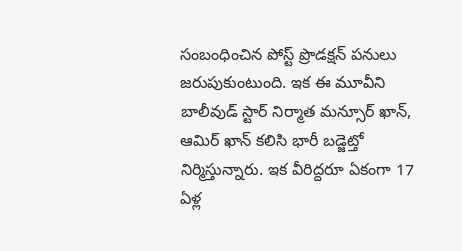సంబంధించిన పోస్ట్ ప్రొడక్షన్ పనులు జరుపుకుంటుంది. ఇక ఈ మూవీని బాలీవుడ్ స్టార్ నిర్మాత మన్సూర్ ఖాన్, ఆమిర్ ఖాన్ కలిసి భారీ బడ్జెట్తో నిర్మిస్తున్నారు. ఇక వీరిద్దరూ ఏకంగా 17 ఏళ్ల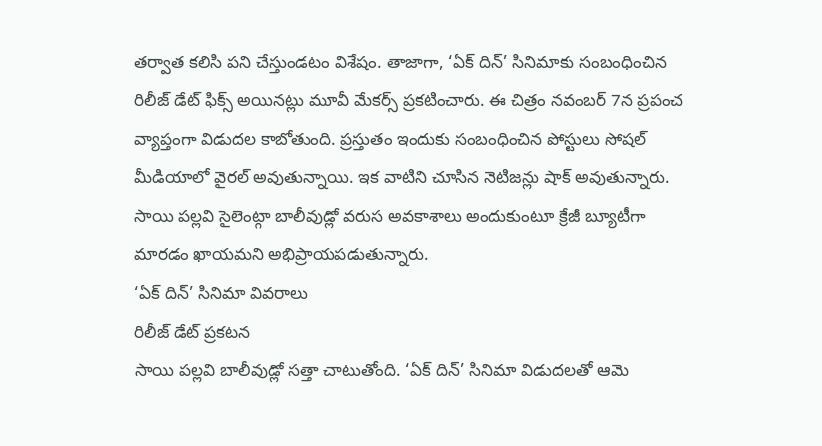తర్వాత కలిసి పని చేస్తుండటం విశేషం. తాజాగా, ‘ఏక్ దిన్’ సినిమాకు సంబంధించిన రిలీజ్ డేట్ ఫిక్స్ అయినట్లు మూవీ మేకర్స్ ప్రకటించారు. ఈ చిత్రం నవంబర్ 7న ప్రపంచ వ్యాప్తంగా విడుదల కాబోతుంది. ప్రస్తుతం ఇందుకు సంబంధించిన పోస్టులు సోషల్ మీడియాలో వైరల్ అవుతున్నాయి. ఇక వాటిని చూసిన నెటిజన్లు షాక్ అవుతున్నారు. సాయి పల్లవి సైలెంట్గా బాలీవుడ్లో వరుస అవకాశాలు అందుకుంటూ క్రేజీ బ్యూటీగా మారడం ఖాయమని అభిప్రాయపడుతున్నారు.
‘ఏక్ దిన్’ సినిమా వివరాలు
రిలీజ్ డేట్ ప్రకటన
సాయి పల్లవి బాలీవుడ్లో సత్తా చాటుతోంది. ‘ఏక్ దిన్’ సినిమా విడుదలతో ఆమె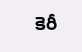కెరీ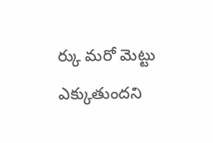ర్కు మరో మెట్టు ఎక్కుతుందని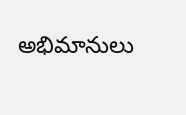అభిమానులు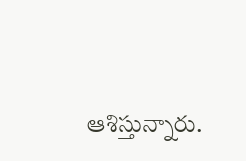ఆశిస్తున్నారు.